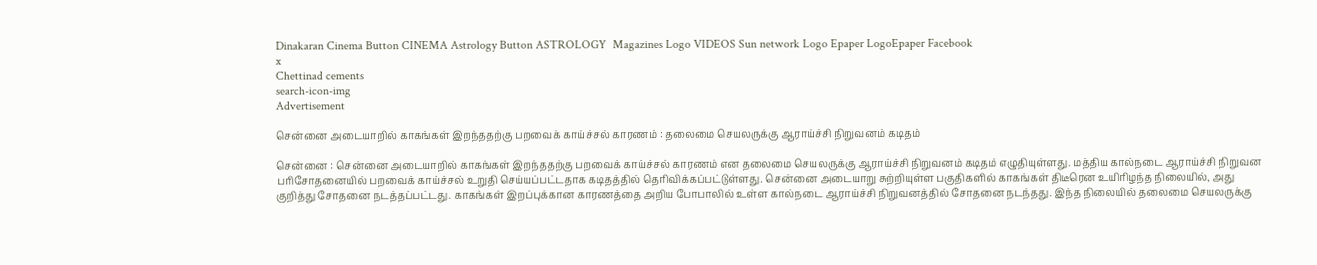Dinakaran Cinema Button CINEMA Astrology Button ASTROLOGY  Magazines Logo VIDEOS Sun network Logo Epaper LogoEpaper Facebook
x
Chettinad cements
search-icon-img
Advertisement

சென்னை அடையாறில் காகங்கள் இறந்ததற்கு பறவைக் காய்ச்சல் காரணம் : தலைமை செயலருக்கு ஆராய்ச்சி நிறுவனம் கடிதம்

சென்னை : சென்னை அடையாறில் காகங்கள் இறந்ததற்கு பறவைக் காய்ச்சல் காரணம் என தலைமை செயலருக்கு ஆராய்ச்சி நிறுவனம் கடிதம் எழுதியுள்ளது. மத்திய கால்நடை ஆராய்ச்சி நிறுவன பரிசோதனையில் பறவைக் காய்ச்சல் உறுதி செய்யப்பட்டதாக கடிதத்தில் தெரிவிக்கப்பட்டுள்ளது. சென்னை அடையாறு சுற்றியுள்ள பகுதிகளில் காகங்கள் திடீரென உயிரிழந்த நிலையில், அது குறித்து சோதனை நடத்தப்பட்டது. காகங்கள் இறப்புக்கான காரணத்தை அறிய போபாலில் உள்ள கால்நடை ஆராய்ச்சி நிறுவனத்தில் சோதனை நடந்தது. இந்த நிலையில் தலைமை செயலருக்கு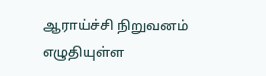ஆராய்ச்சி நிறுவனம் எழுதியுள்ள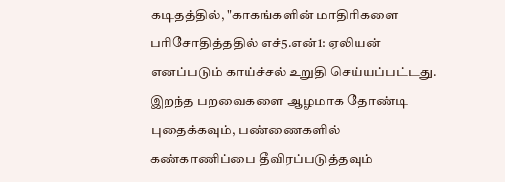கடிதத்தில், "காகங்களின் மாதிரிகளை பரிசோதித்ததில் எச்5.என்1: ஏலியன் எனப்படும் காய்ச்சல் உறுதி செய்யப்பட்டது. இறந்த பறவைகளை ஆழமாக தோண்டி புதைக்கவும், பண்ணைகளில் கண்காணிப்பை தீவிரப்படுத்தவும்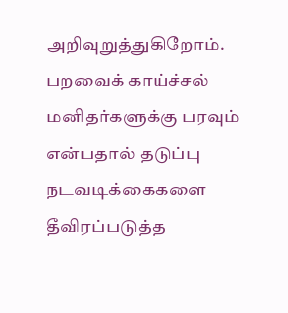அறிவுறுத்துகிறோம். பறவைக் காய்ச்சல் மனிதர்களுக்கு பரவும் என்பதால் தடுப்பு நடவடிக்கைகளை தீவிரப்படுத்த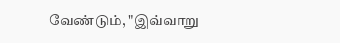வேண்டும், "இவ்வாறு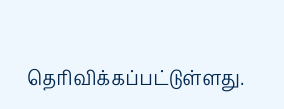தெரிவிக்கப்பட்டுள்ளது.